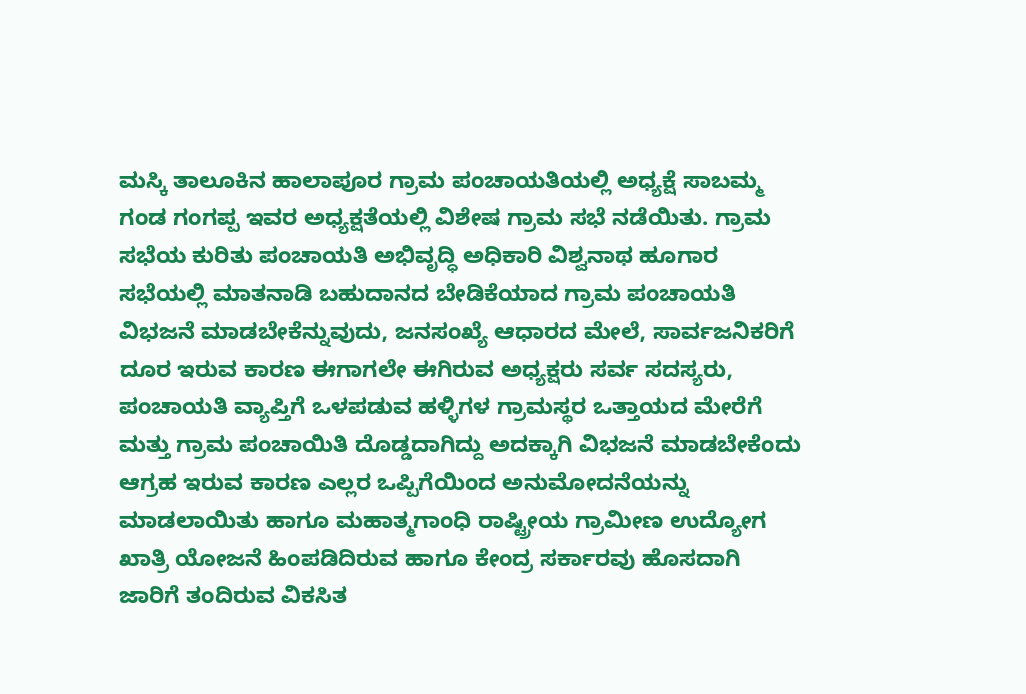ಮಸ್ಕಿ ತಾಲೂಕಿನ ಹಾಲಾಪೂರ ಗ್ರಾಮ ಪಂಚಾಯತಿಯಲ್ಲಿ ಅಧ್ಯಕ್ಷೆ ಸಾಬಮ್ಮ ಗಂಡ ಗಂಗಪ್ಪ ಇವರ ಅಧ್ಯಕ್ಷತೆಯಲ್ಲಿ ವಿಶೇಷ ಗ್ರಾಮ ಸಭೆ ನಡೆಯಿತು. ಗ್ರಾಮ ಸಭೆಯ ಕುರಿತು ಪಂಚಾಯತಿ ಅಭಿವೃದ್ಧಿ ಅಧಿಕಾರಿ ವಿಶ್ವನಾಥ ಹೂಗಾರ ಸಭೆಯಲ್ಲಿ ಮಾತನಾಡಿ ಬಹುದಾನದ ಬೇಡಿಕೆಯಾದ ಗ್ರಾಮ ಪಂಚಾಯತಿ ವಿಭಜನೆ ಮಾಡಬೇಕೆನ್ನುವುದು, ಜನಸಂಖ್ಯೆ ಆಧಾರದ ಮೇಲೆ, ಸಾರ್ವಜನಿಕರಿಗೆ ದೂರ ಇರುವ ಕಾರಣ ಈಗಾಗಲೇ ಈಗಿರುವ ಅಧ್ಯಕ್ಷರು ಸರ್ವ ಸದಸ್ಯರು, ಪಂಚಾಯತಿ ವ್ಯಾಪ್ತಿಗೆ ಒಳಪಡುವ ಹಳ್ಳಿಗಳ ಗ್ರಾಮಸ್ಥರ ಒತ್ತಾಯದ ಮೇರೆಗೆ ಮತ್ತು ಗ್ರಾಮ ಪಂಚಾಯಿತಿ ದೊಡ್ಡದಾಗಿದ್ದು ಅದಕ್ಕಾಗಿ ವಿಭಜನೆ ಮಾಡಬೇಕೆಂದು ಆಗ್ರಹ ಇರುವ ಕಾರಣ ಎಲ್ಲರ ಒಪ್ಪಿಗೆಯಿಂದ ಅನುಮೋದನೆಯನ್ನು ಮಾಡಲಾಯಿತು ಹಾಗೂ ಮಹಾತ್ಮಗಾಂಧಿ ರಾಷ್ಟ್ರೀಯ ಗ್ರಾಮೀಣ ಉದ್ಯೋಗ ಖಾತ್ರಿ ಯೋಜನೆ ಹಿಂಪಡಿದಿರುವ ಹಾಗೂ ಕೇಂದ್ರ ಸರ್ಕಾರವು ಹೊಸದಾಗಿ ಜಾರಿಗೆ ತಂದಿರುವ ವಿಕಸಿತ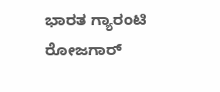ಭಾರತ ಗ್ಯಾರಂಟಿ ರೋಜಗಾರ್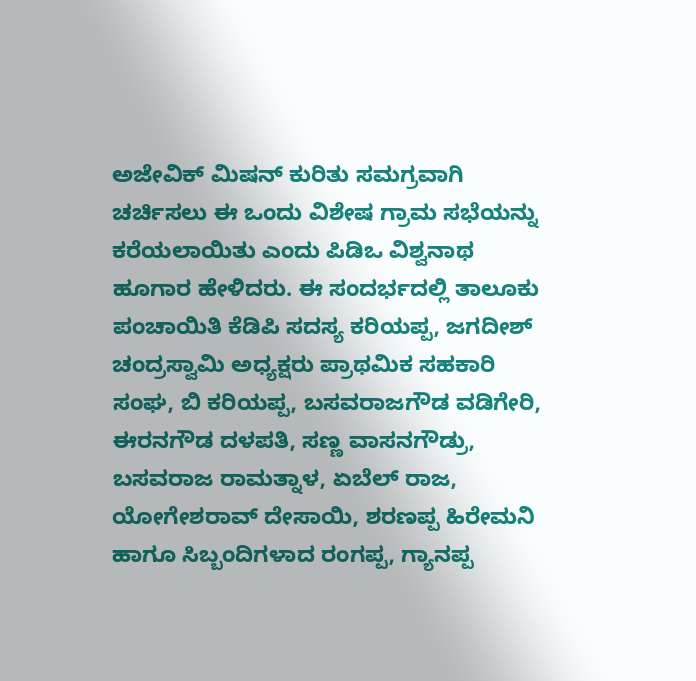ಅಜೇವಿಕ್ ಮಿಷನ್ ಕುರಿತು ಸಮಗ್ರವಾಗಿ ಚರ್ಚಿಸಲು ಈ ಒಂದು ವಿಶೇಷ ಗ್ರಾಮ ಸಭೆಯನ್ನು ಕರೆಯಲಾಯಿತು ಎಂದು ಪಿಡಿಒ ವಿಶ್ವನಾಥ ಹೂಗಾರ ಹೇಳಿದರು. ಈ ಸಂದರ್ಭದಲ್ಲಿ ತಾಲೂಕು ಪಂಚಾಯಿತಿ ಕೆಡಿಪಿ ಸದಸ್ಯ ಕರಿಯಪ್ಪ, ಜಗದೀಶ್ ಚಂದ್ರಸ್ವಾಮಿ ಅಧ್ಯಕ್ಷರು ಪ್ರಾಥಮಿಕ ಸಹಕಾರಿ ಸಂಘ, ಬಿ ಕರಿಯಪ್ಪ, ಬಸವರಾಜಗೌಡ ವಡಿಗೇರಿ, ಈರನಗೌಡ ದಳಪತಿ, ಸಣ್ಣ ವಾಸನಗೌಡ್ರು, ಬಸವರಾಜ ರಾಮತ್ನಾಳ, ಏಬೆಲ್ ರಾಜ, ಯೋಗೇಶರಾವ್ ದೇಸಾಯಿ, ಶರಣಪ್ಪ ಹಿರೇಮನಿ ಹಾಗೂ ಸಿಬ್ಬಂದಿಗಳಾದ ರಂಗಪ್ಪ, ಗ್ಯಾನಪ್ಪ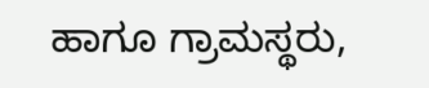ಹಾಗೂ ಗ್ರಾಮಸ್ಥರು,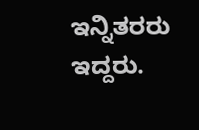ಇನ್ನಿತರರು ಇದ್ದರು.